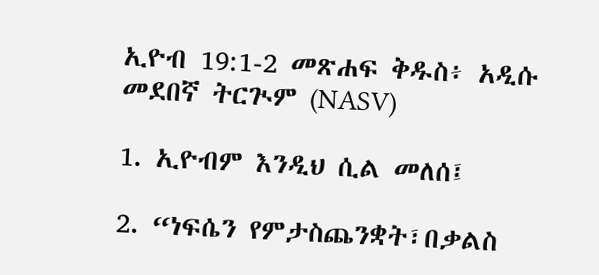ኢዮብ 19:1-2 መጽሐፍ ቅዱስ፥ አዲሱ መደበኛ ትርጒም (NASV)

1. ኢዮብም እንዲህ ሲል መለሰ፤

2. “ነፍሴን የምታስጨንቋት፣በቃልስ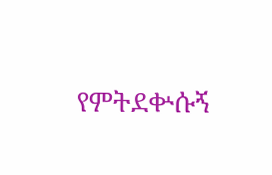የምትደቍሱኝ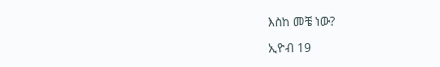እስከ መቼ ነው?

ኢዮብ 19